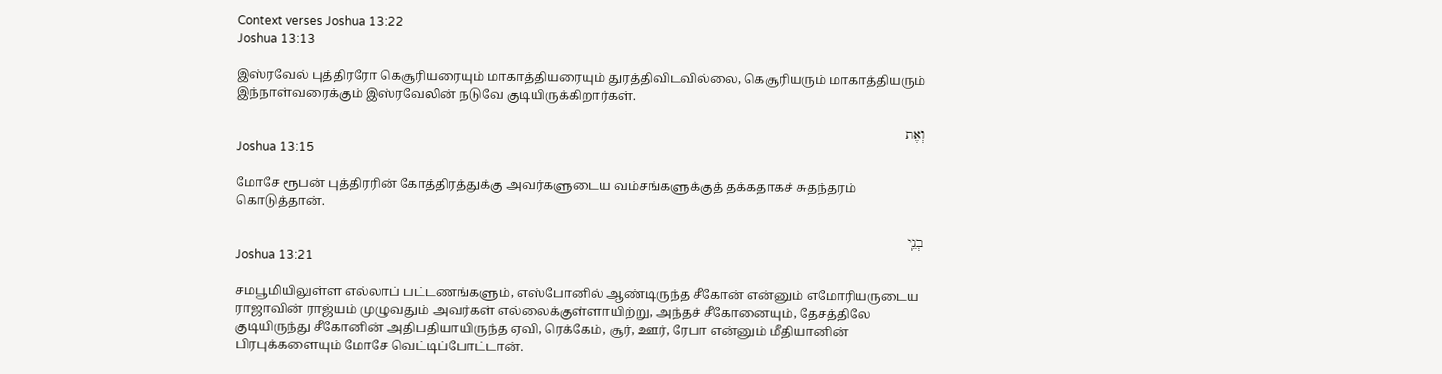Context verses Joshua 13:22
Joshua 13:13

இஸ்ரவேல் புத்திரரோ கெசூரியரையும் மாகாத்தியரையும் துரத்திவிடவில்லை, கெசூரியரும் மாகாத்தியரும் இந்நாள்வரைக்கும் இஸ்ரவேலின் நடுவே குடியிருக்கிறார்கள்.

וְאֶת
Joshua 13:15

மோசே ரூபன் புத்திரரின் கோத்திரத்துக்கு அவர்களுடைய வம்சங்களுக்குத் தக்கதாகச் சுதந்தரம் கொடுத்தான்.

בְנֵֽי
Joshua 13:21

சமபூமியிலுள்ள எல்லாப் பட்டணங்களும், எஸ்போனில் ஆண்டிருந்த சீகோன் என்னும் எமோரியருடைய ராஜாவின் ராஜ்யம் முழுவதும் அவர்கள் எல்லைக்குள்ளாயிற்று, அந்தச் சீகோனையும், தேசத்திலே குடியிருந்து சீகோனின் அதிபதியாயிருந்த ஏவி, ரெக்கேம், சூர், ஊர், ரேபா என்னும் மீதியானின் பிரபுக்களையும் மோசே வெட்டிப்போட்டான்.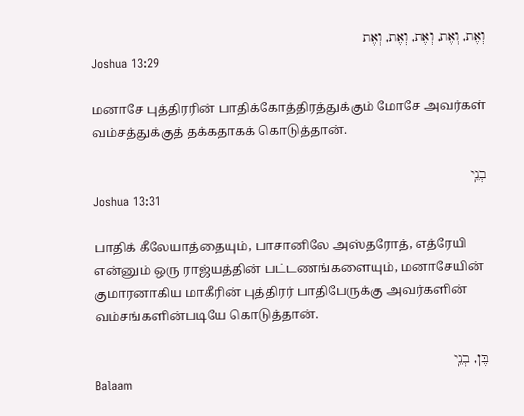וְאֶת, וְאֶת, וְאֶת, וְאֶת, וְאֶת
Joshua 13:29

மனாசே புத்திரரின் பாதிக்கோத்திரத்துக்கும் மோசே அவர்கள் வம்சத்துக்குத் தக்கதாகக் கொடுத்தான்.

בְנֵֽי
Joshua 13:31

பாதிக் கீலேயாத்தையும், பாசானிலே அஸ்தரோத், எத்ரேயி என்னும் ஒரு ராஜ்யத்தின் பட்டணங்களையும், மனாசேயின் குமாரனாகிய மாகீரின் புத்திரர் பாதிபேருக்கு அவர்களின் வம்சங்களின்படியே கொடுத்தான்.

בֶּן, בְנֵֽי
Balaam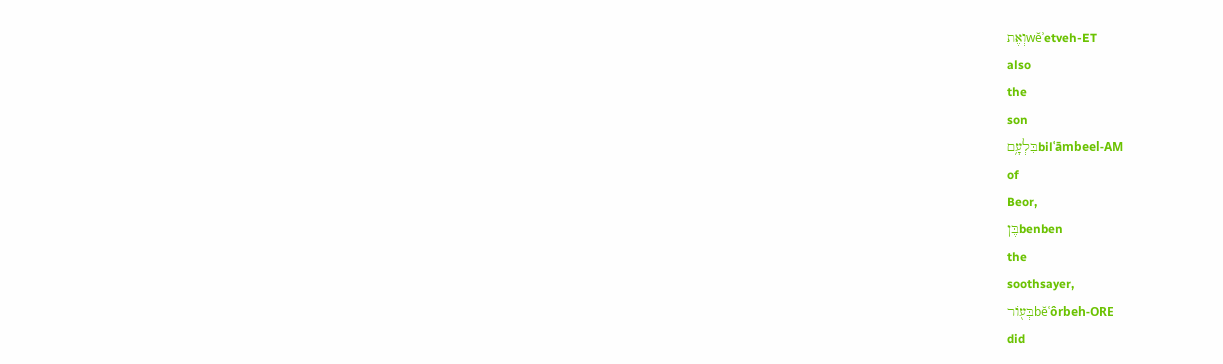וְאֶתwĕʾetveh-ET
also
the
son
בִּלְעָ֥םbilʿāmbeel-AM
of
Beor,
בֶּןbenben
the
soothsayer,
בְּע֖וֹרbĕʿôrbeh-ORE
did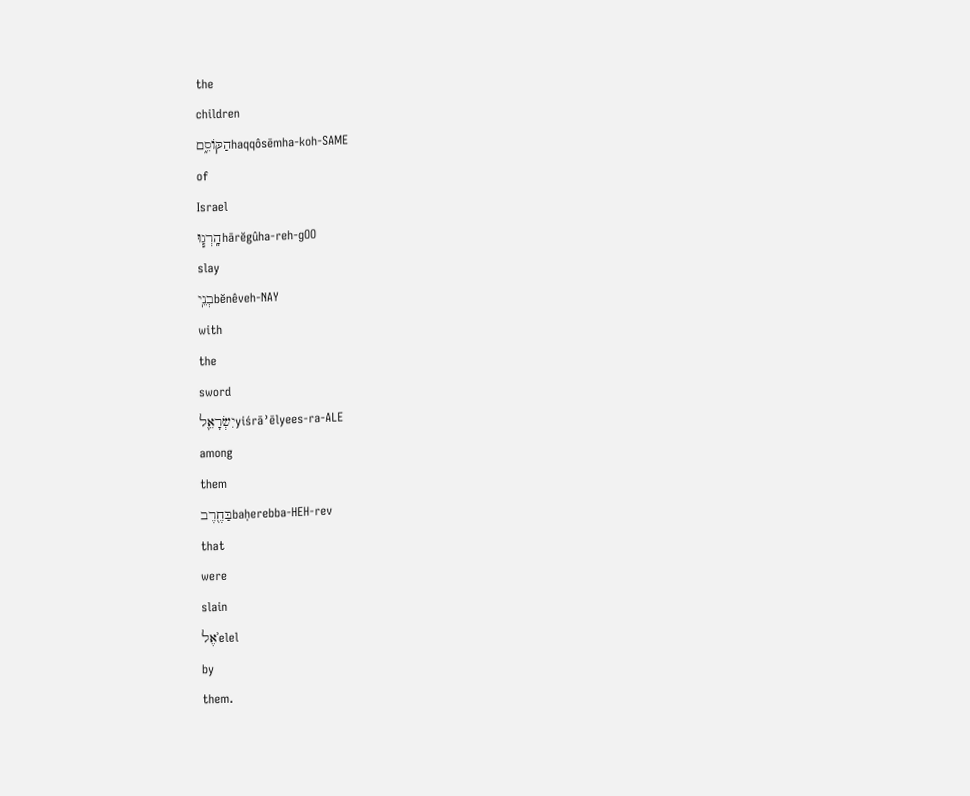the
children
הַקּוֹסֵ֑םhaqqôsēmha-koh-SAME
of
Israel
הָֽרְג֧וּhārĕgûha-reh-ɡOO
slay
בְנֵֽיbĕnêveh-NAY
with
the
sword
יִשְׂרָאֵ֛לyiśrāʾēlyees-ra-ALE
among
them
בַּחֶ֖רֶבbaḥerebba-HEH-rev
that
were
slain
אֶלʾelel
by
them.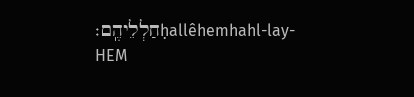חַלְלֵיהֶֽם׃ḥallêhemhahl-lay-HEM